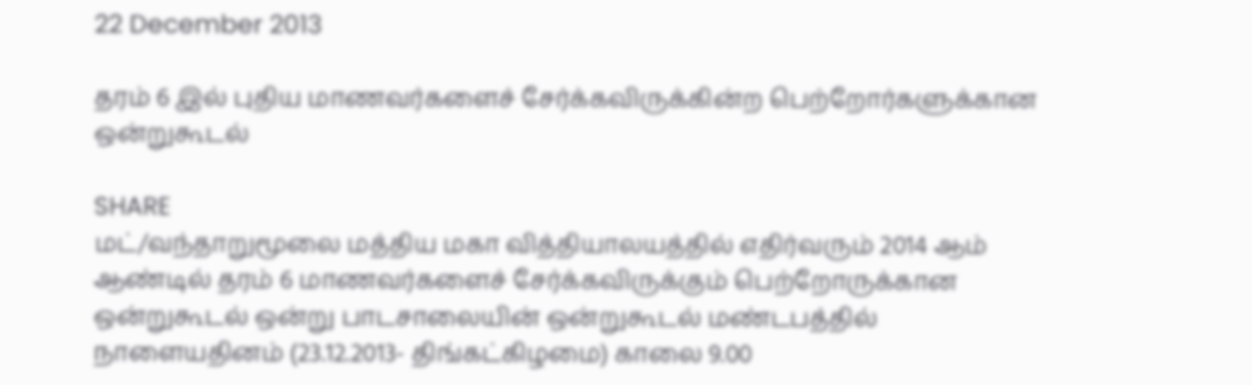22 December 2013

தரம் 6 இல் புதிய மாணவர்களைச் சேர்க்கவிருக்கின்ற பெற்றோர்களுக்கான ஒன்றுகூடல்

SHARE
மட்/வந்தாறுமூலை மத்திய மகா வித்தியாலயத்தில் எதிர்வரும் 2014 ஆம் ஆண்டில் தரம் 6 மாணவர்களைச் சேர்க்கவிருக்கும் பெற்றோருக்கான ஒன்றுகூடல் ஒன்று பாடசாலையின் ஒன்றுகூடல் மண்டபத்தில் நாளையதினம் (23.12.2013- திங்கட்கிழமை) காலை 9.00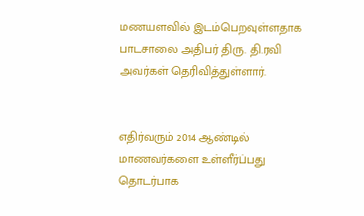மணயளவில் இடம்பெறவுள்ளதாக பாடசாலை அதிபர் திரு. தி.ரவி அவர்கள் தெரிவித்துள்ளார்.


எதிர்வரும் 2014 ஆண்டில் மாணவர்களை உள்ளீர்ப்பது தொடர்பாக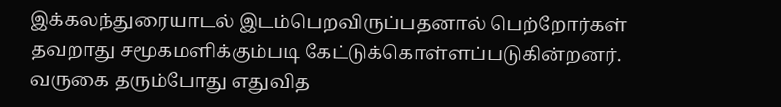இக்கலந்துரையாடல் இடம்பெறவிருப்பதனால் பெற்றோர்கள் தவறாது சமூகமளிக்கும்படி கேட்டுக்கொள்ளப்படுகின்றனர்.
வருகை தரும்போது எதுவித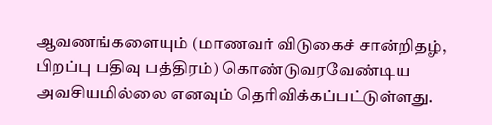ஆவணங்களையும் (மாணவர் விடுகைச் சான்றிதழ், பிறப்பு பதிவு பத்திரம்) கொண்டுவரவேண்டிய அவசியமில்லை எனவும் தெரிவிக்கப்பட்டுள்ளது.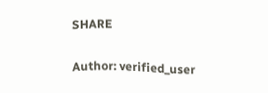SHARE

Author: verified_user